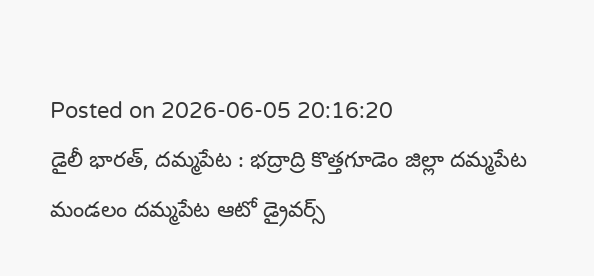Posted on 2026-06-05 20:16:20
డైలీ భారత్, దమ్మపేట : భద్రాద్రి కొత్తగూడెం జిల్లా దమ్మపేట మండలం దమ్మపేట ఆటో డ్రైవర్స్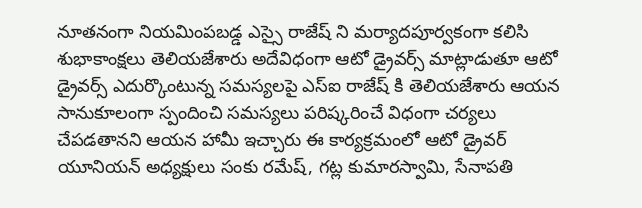నూతనంగా నియమింపబడ్డ ఎస్సై రాజేష్ ని మర్యాదపూర్వకంగా కలిసి శుభాకాంక్షలు తెలియజేశారు అదేవిధంగా ఆటో డ్రైవర్స్ మాట్లాడుతూ ఆటో డ్రైవర్స్ ఎదుర్కొంటున్న సమస్యలపై ఎస్ఐ రాజేష్ కి తెలియజేశారు ఆయన సానుకూలంగా స్పందించి సమస్యలు పరిష్కరించే విధంగా చర్యలు చేపడతానని ఆయన హామీ ఇచ్చారు ఈ కార్యక్రమంలో ఆటో డ్రైవర్ యూనియన్ అధ్యక్షులు సంకు రమేష్, గట్ల కుమారస్వామి, సేనాపతి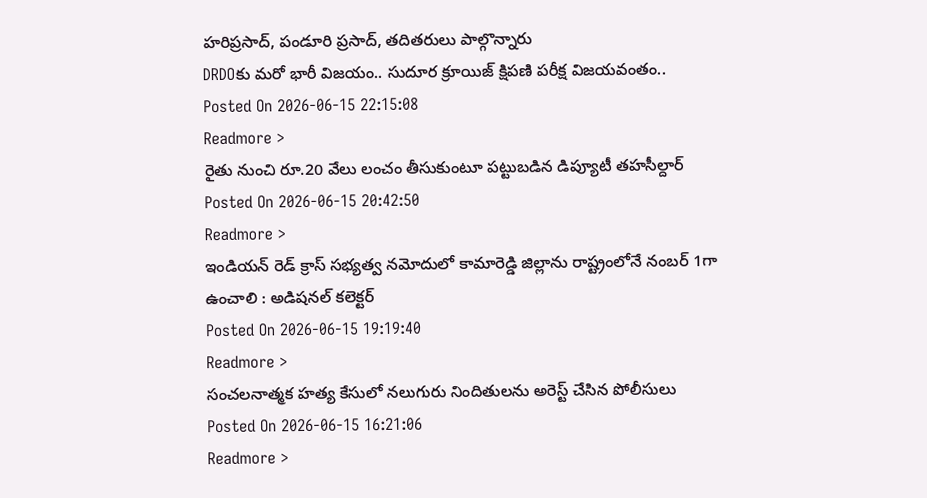హరిప్రసాద్, పండూరి ప్రసాద్, తదితరులు పాల్గొన్నారు
DRDOకు మరో భారీ విజయం.. సుదూర క్రూయిజ్ క్షిపణి పరీక్ష విజయవంతం..
Posted On 2026-06-15 22:15:08
Readmore >
రైతు నుంచి రూ.20 వేలు లంచం తీసుకుంటూ పట్టుబడిన డిప్యూటీ తహసీల్దార్
Posted On 2026-06-15 20:42:50
Readmore >
ఇండియన్ రెడ్ క్రాస్ సభ్యత్వ నమోదులో కామారెడ్డి జిల్లాను రాష్ట్రంలోనే నంబర్ 1గా ఉంచాలి : అడిషనల్ కలెక్టర్
Posted On 2026-06-15 19:19:40
Readmore >
సంచలనాత్మక హత్య కేసులో నలుగురు నిందితులను అరెస్ట్ చేసిన పోలీసులు
Posted On 2026-06-15 16:21:06
Readmore >